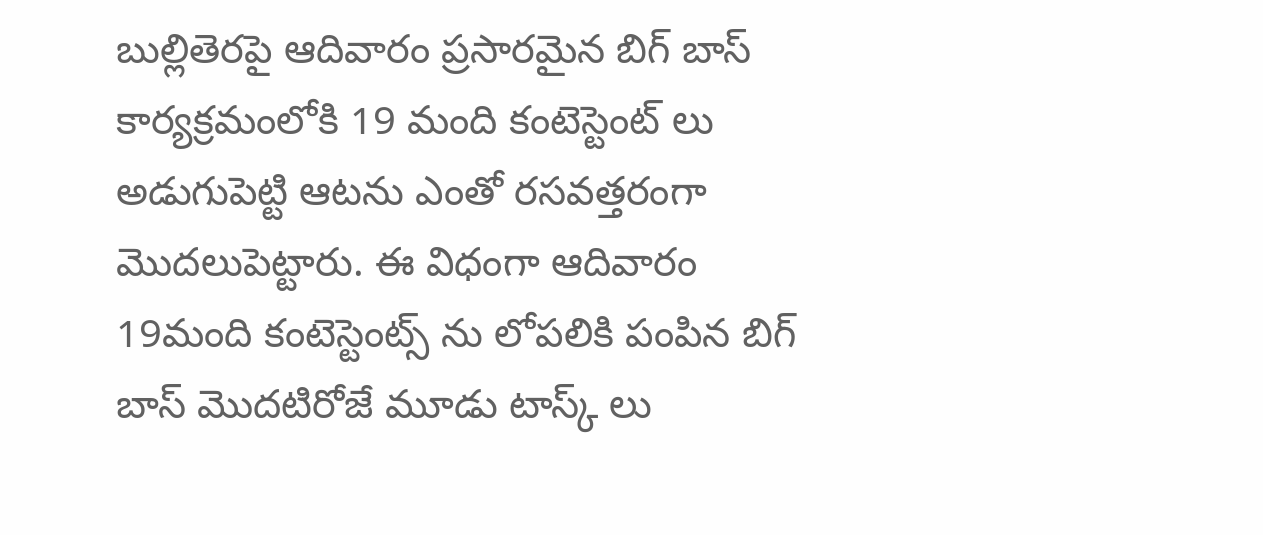బుల్లితెరపై ఆదివారం ప్రసారమైన బిగ్ బాస్ కార్యక్రమంలోకి 19 మంది కంటెస్టెంట్ లు అడుగుపెట్టి ఆటను ఎంతో రసవత్తరంగా మొదలుపెట్టారు. ఈ విధంగా ఆదివారం 19మంది కంటెస్టెంట్స్ ను లోపలికి పంపిన బిగ్ బాస్ మొదటిరోజే మూడు టాస్క్ లు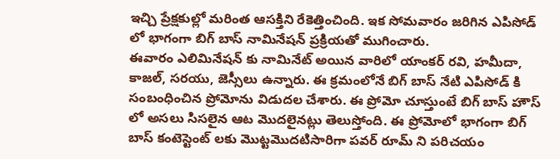ఇచ్చి ప్రేక్షకుల్లో మరింత ఆసక్తిని రేకెత్తించింది. ఇక సోమవారం జరిగిన ఎపిసోడ్ లో భాగంగా బిగ్ బాస్ నామినేషన్ ప్రక్రియతో ముగించారు.
ఈవారం ఎలిమినేషన్ కు నామినేట్ అయిన వారిలో యాంకర్ రవి, హమీదా, కాజల్, సరయు, జెస్సీలు ఉన్నారు. ఈ క్రమంలోనే బిగ్ బాస్ నేటి ఎపిసోడ్ కి సంబంధించిన ప్రోమోను విడుదల చేశారు. ఈ ప్రోమో చూస్తుంటే బిగ్ బాస్ హౌస్ లో అసలు సిసలైన ఆట మొదలైనట్లు తెలుస్తోంది. ఈ ప్రోమోలో భాగంగా బిగ్ బాస్ కంటెస్టెంట్ లకు మొట్టమొదటిసారిగా పవర్ రూమ్ ని పరిచయం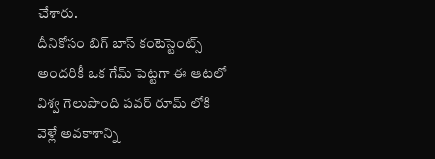చేశారు.
దీనికోసం బిగ్ బాస్ కంటెస్టెంట్స్ అందరికీ ఒక గేమ్ పెట్టగా ఈ ఆటలో విశ్వ గెలుపొంది పవర్ రూమ్ లోకి వెళ్లే అవకాశాన్ని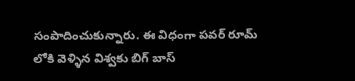సంపాదించుకున్నారు. ఈ విధంగా పవర్ రూమ్ లోకి వెళ్ళిన విశ్వకు బిగ్ బాస్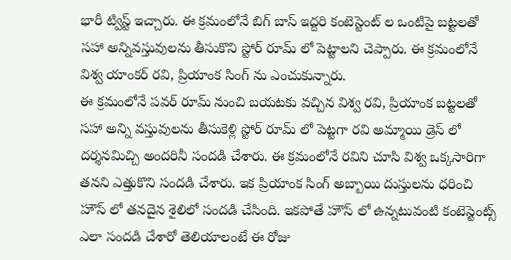భారీ ట్విస్ట్ ఇచ్చారు. ఈ క్రమంలోనే బిగ్ బాస్ ఇద్దరి కంటెస్టెంట్ ల ఒంటిపై బట్టలతో సహా అన్నివస్తువులను తీసుకొని స్టోర్ రూమ్ లో పెట్టాలని చెప్పారు. ఈ క్రమంలోనే విశ్వ యాంకర్ రవి, ప్రియాంక సింగ్ ను ఎంచుకున్నారు.
ఈ క్రమంలోనే పవర్ రూమ్ నుంచి బయటకు వచ్చిన విశ్వ రవి, ప్రియాంక బట్టలతో సహా అన్ని వస్తువులను తీసుకెళ్లి స్టోర్ రూమ్ లో పెట్టగా రవి అమ్మాయి డ్రెస్ లో దర్శనమిచ్చి అందరినీ సందడి చేశారు. ఈ క్రమంలోనే రవిని చూసి విశ్వ ఒక్కసారిగా తనని ఎత్తుకొని సందడి చేశారు. ఇక ప్రియాంక సింగ్ అబ్బాయి దుస్తులను ధరించి హౌస్ లో తనదైన శైలిలో సందడి చేసింది. ఇకపోతే హౌస్ లో ఉన్నటువంటి కంటెస్టెంట్స్ ఎలా సందడి చేశారో తెలియాలంటే ఈ రోజు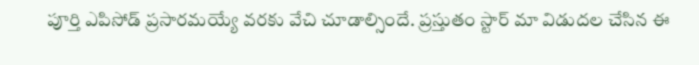పూర్తి ఎపిసోడ్ ప్రసారమయ్యే వరకు వేచి చూడాల్సిందే. ప్రస్తుతం స్టార్ మా విడుదల చేసిన ఈ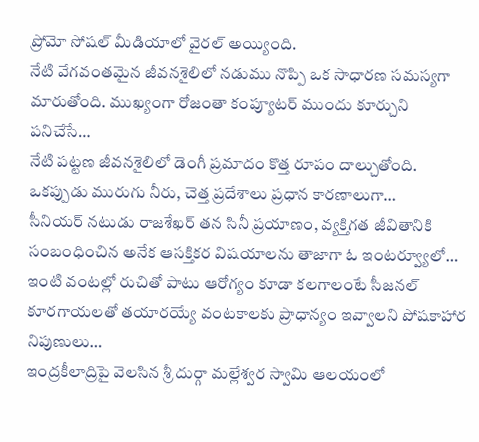ప్రోమో సోషల్ మీడియాలో వైరల్ అయ్యింది.
నేటి వేగవంతమైన జీవనశైలిలో నడుము నొప్పి ఒక సాధారణ సమస్యగా మారుతోంది. ముఖ్యంగా రోజంతా కంప్యూటర్ ముందు కూర్చుని పనిచేసే…
నేటి పట్టణ జీవనశైలిలో డెంగీ ప్రమాదం కొత్త రూపం దాల్చుతోంది. ఒకప్పుడు మురుగు నీరు, చెత్త ప్రదేశాలు ప్రధాన కారణాలుగా…
సీనియర్ నటుడు రాజశేఖర్ తన సినీ ప్రయాణం, వ్యక్తిగత జీవితానికి సంబంధించిన అనేక ఆసక్తికర విషయాలను తాజాగా ఓ ఇంటర్వ్యూలో…
ఇంటి వంటల్లో రుచితో పాటు ఆరోగ్యం కూడా కలగాలంటే సీజనల్ కూరగాయలతో తయారయ్యే వంటకాలకు ప్రాధాన్యం ఇవ్వాలని పోషకాహార నిపుణులు…
ఇంద్రకీలాద్రిపై వెలసిన శ్రీ దుర్గా మల్లేశ్వర స్వామి ఆలయంలో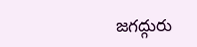జగద్గురు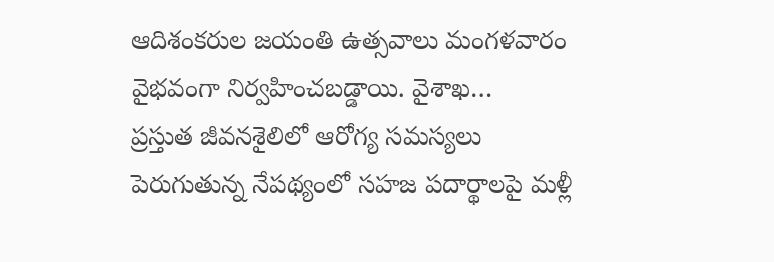ఆదిశంకరుల జయంతి ఉత్సవాలు మంగళవారం వైభవంగా నిర్వహించబడ్డాయి. వైశాఖ…
ప్రస్తుత జీవనశైలిలో ఆరోగ్య సమస్యలు పెరుగుతున్న నేపథ్యంలో సహజ పదార్థాలపై మళ్లీ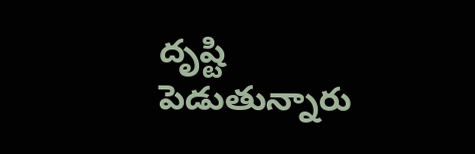దృష్టి పెడుతున్నారు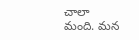చాలా మంది. మన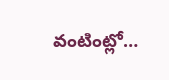వంటింట్లో…